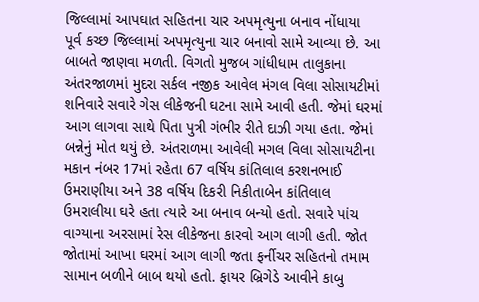જિલ્લામાં આપઘાત સહિતના ચાર અપમૃત્યુના બનાવ નોંધાયા
પૂર્વ કચ્છ જિલ્લામાં અપમૃત્યુના ચાર બનાવો સામે આવ્યા છે. આ બાબતે જાણવા મળતી. વિગતો મુજબ ગાંધીધામ તાલુકાના અંતરજાળમાં મુદરા સર્કલ નજીક આવેલ મંગલ વિલા સોસાયટીમાં શનિવારે સવારે ગેસ લીકેજની ઘટના સામે આવી હતી. જેમાં ઘરમાં આગ લાગવા સાથે પિતા પુત્રી ગંભીર રીતે દાઝી ગયા હતા. જેમાં બન્નેનું મોત થયું છે. અંતરાળમા આવેલી મગલ વિલા સોસાયટીના મકાન નંબર 17માં રહેતા 67 વર્ષિય કાંતિલાલ કરશનભાઈ ઉમરાણીયા અને 38 વર્ષિય દિકરી નિકીતાબેન કાંતિલાલ ઉમરાલીયા ઘરે હતા ત્યારે આ બનાવ બન્યો હતો. સવારે પાંચ વાગ્યાના અરસામાં રેસ લીકેજના કારવો આગ લાગી હતી. જોત જોતામાં આખા ઘરમાં આગ લાગી જતા ફર્નીચર સહિતનો તમામ સામાન બળીને બાબ થયો હતો. ફાયર બ્રિગેડે આવીને કાબુ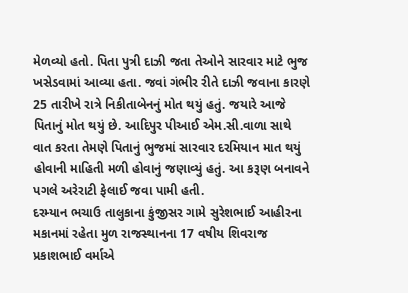મેળવ્યો હતો. પિતા પુત્રી દાઝી જતા તેઓને સારવાર માટે ભુજ ખસેડવામાં આવ્યા હતા. જવાં ગંભીર રીતે દાઝી જવાના કારણે 25 તારીખે રાત્રે નિકીતાબેનનું મોત થયું હતું. જયારે આજે પિતાનું મોત થયું છે. આદિપુર પીઆઈ એમ.સી.વાળા સાથે વાત કરતા તેમણે પિતાનું ભુજમાં સારવાર દરમિયાન માત થયું હોવાની માહિતી મળી હોવાનું જણાવ્યું હતું. આ કરૂણ બનાવને પગલે અરેરાટી ફેલાઈ જવા પામી હતી.
દરમ્યાન ભચાઉ તાલુકાના કુંજીસર ગામે સુરેશભાઈ આહીરના મકાનમાં રહેતા મુળ રાજસ્થાનના 17 વષીય શિવરાજ પ્રકાશભાઈ વર્માએ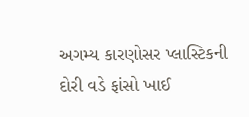અગમ્ય કારણોસર પ્લાસ્ટિકની દોરી વડે ફાંસો ખાઈ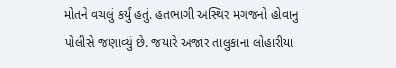મોતને વચલું કર્યું હતું. હતભાગી અસ્થિર મગજનો હોવાનુ પોલીસે જણાવ્યું છે. જયારે અજાર તાલુકાના લોહારીયા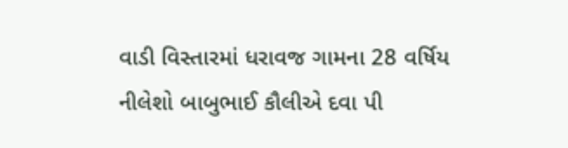વાડી વિસ્તારમાં ધરાવજ ગામના 28 વર્ષિય નીલેશો બાબુભાઈ કૌલીએ દવા પી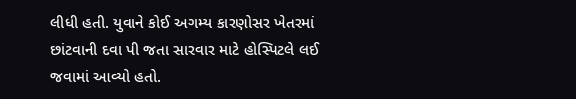લીધી હતી. યુવાને કોઈ અગમ્ય કારણોસર ખેતરમાં છાંટવાની દવા પી જતા સારવાર માટે હોસ્પિટલે લઈ જવામાં આવ્યો હતો.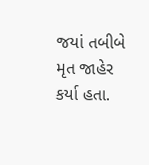જયાં તબીબે મૃત જાહેર કર્યા હતા.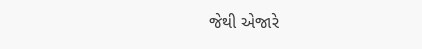જેથી એજારે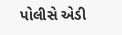પોલીસે એડી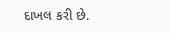દાખલ કરી છે.